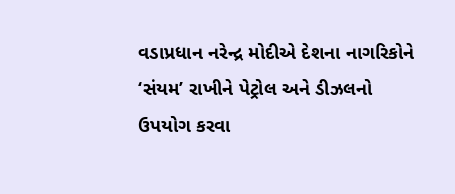વડાપ્રધાન નરેન્દ્ર મોદીએ દેશના નાગરિકોને ‘સંયમ’ રાખીને પેટ્રોલ અને ડીઝલનો ઉપયોગ કરવા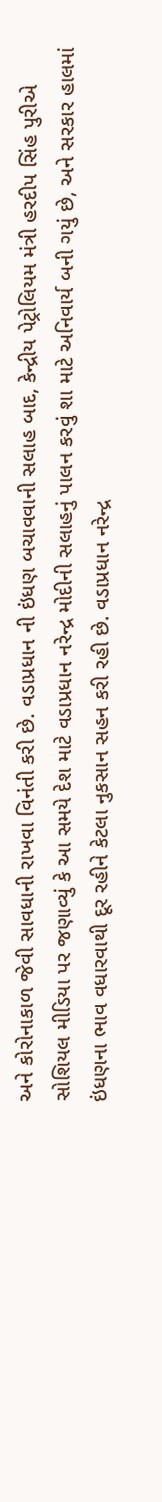અને કોરોનાકાળ જેવી સાવધાની રાખવા વિનંતી કરી છે. વડાપ્રધાન ની ઇંધણ બચાવવાની સલાહ બાદ, કેન્દ્રીય પેટ્રોલિયમ મંત્રી હરદીપ સિંહ પુરીએ સોશિયલ મીડિયા પર જણાવ્યું કે આ સમયે દેશ માટે વડાપ્રધાન નરેન્દ્ર મોદીની સલાહનું પાલન કરવું શા માટે અનિવાર્ય બની ગયું છે, અને સરકાર હાલમાં ઇંધણના ભાવ વધારવાથી દૂર રહીને કેટલા નુકસાન સહન કરી રહી છે. વડાપ્રધાન નરેન્દ્ર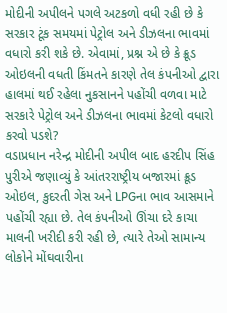મોદીની અપીલને પગલે અટકળો વધી રહી છે કે સરકાર ટૂંક સમયમાં પેટ્રોલ અને ડીઝલના ભાવમાં વધારો કરી શકે છે. એવામાં, પ્રશ્ન એ છે કે ક્રૂડ ઓઇલની વધતી કિંમતને કારણે તેલ કંપનીઓ દ્વારા હાલમાં થઈ રહેલા નુકસાનને પહોંચી વળવા માટે સરકારે પેટ્રોલ અને ડીઝલના ભાવમાં કેટલો વધારો કરવો પડશે?
વડાપ્રધાન નરેન્દ્ર મોદીની અપીલ બાદ હરદીપ સિંહ પુરીએ જણાવ્યું કે આંતરરાષ્ટ્રીય બજારમાં ક્રૂડ ઓઇલ, કુદરતી ગેસ અને LPGના ભાવ આસમાને પહોંચી રહ્યા છે. તેલ કંપનીઓ ઊંચા દરે કાચા માલની ખરીદી કરી રહી છે, ત્યારે તેઓ સામાન્ય લોકોને મોંઘવારીના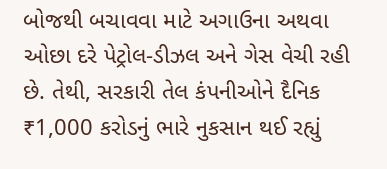બોજથી બચાવવા માટે અગાઉના અથવા ઓછા દરે પેટ્રોલ-ડીઝલ અને ગેસ વેચી રહી છે. તેથી, સરકારી તેલ કંપનીઓને દૈનિક ₹1,000 કરોડનું ભારે નુકસાન થઈ રહ્યું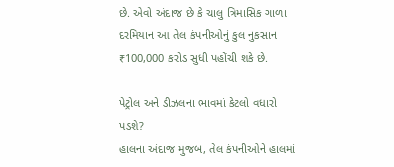છે. એવો અંદાજ છે કે ચાલુ ત્રિમાસિક ગાળા દરમિયાન આ તેલ કંપનીઓનું કુલ નુકસાન ₹100,000 કરોડ સુધી પહોંચી શકે છે.

પેટ્રોલ અને ડીઝલના ભાવમાં કેટલો વધારો પડશે?
હાલના અંદાજ મુજબ, તેલ કંપનીઓને હાલમાં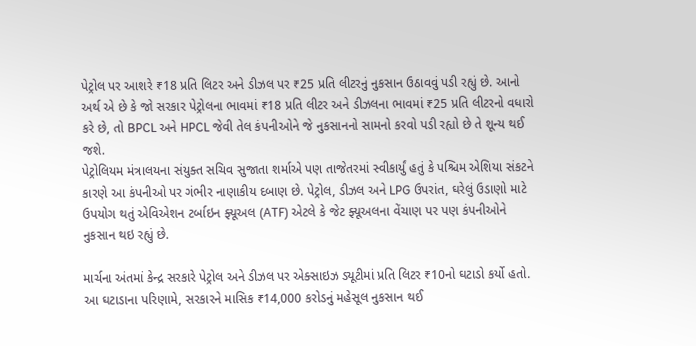પેટ્રોલ પર આશરે ₹18 પ્રતિ લિટર અને ડીઝલ પર ₹25 પ્રતિ લીટરનું નુકસાન ઉઠાવવું પડી રહ્યું છે. આનો અર્થ એ છે કે જો સરકાર પેટ્રોલના ભાવમાં ₹18 પ્રતિ લીટર અને ડીઝલના ભાવમાં ₹25 પ્રતિ લીટરનો વધારો કરે છે, તો BPCL અને HPCL જેવી તેલ કંપનીઓને જે નુકસાનનો સામનો કરવો પડી રહ્યો છે તે શૂન્ય થઈ જશે.
પેટ્રોલિયમ મંત્રાલયના સંયુક્ત સચિવ સુજાતા શર્માએ પણ તાજેતરમાં સ્વીકાર્યું હતું કે પશ્ચિમ એશિયા સંકટને કારણે આ કંપનીઓ પર ગંભીર નાણાકીય દબાણ છે. પેટ્રોલ, ડીઝલ અને LPG ઉપરાંત, ઘરેલું ઉડાણો માટે ઉપયોગ થતું એવિએશન ટર્બાઇન ફ્યૂઅલ (ATF) એટલે કે જેટ ફ્યૂઅલના વેંચાણ પર પણ કંપનીઓને નુકસાન થઇ રહ્યું છે.

માર્ચના અંતમાં કેન્દ્ર સરકારે પેટ્રોલ અને ડીઝલ પર એક્સાઇઝ ડ્યૂટીમાં પ્રતિ લિટર ₹10નો ઘટાડો કર્યો હતો. આ ઘટાડાના પરિણામે, સરકારને માસિક ₹14,000 કરોડનું મહેસૂલ નુકસાન થઈ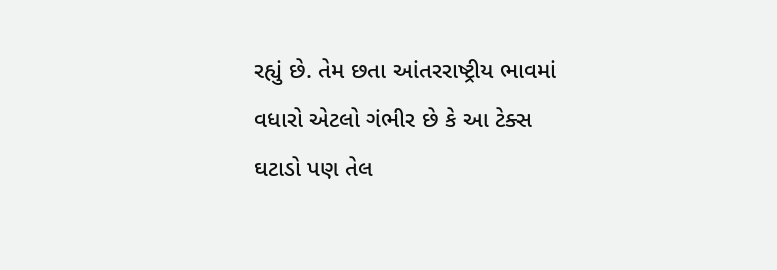રહ્યું છે. તેમ છતા આંતરરાષ્ટ્રીય ભાવમાં વધારો એટલો ગંભીર છે કે આ ટેક્સ ઘટાડો પણ તેલ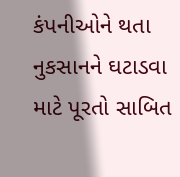કંપનીઓને થતા નુકસાનને ઘટાડવા માટે પૂરતો સાબિત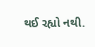થઈ રહ્યો નથી.